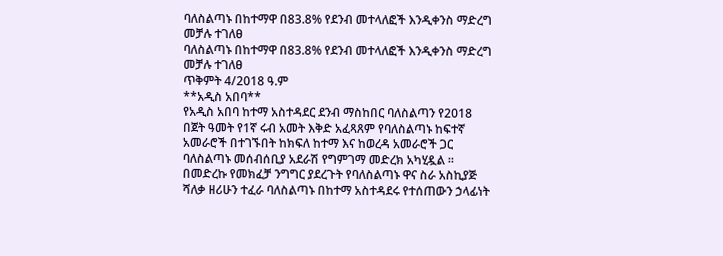ባለስልጣኑ በከተማዋ በ83.8% የደንብ መተላለፎች እንዲቀንስ ማድረግ መቻሉ ተገለፀ
ባለስልጣኑ በከተማዋ በ83.8% የደንብ መተላለፎች እንዲቀንስ ማድረግ መቻሉ ተገለፀ
ጥቅምት 4/2018 ዓ.ም
**አዲስ አበባ**
የአዲስ አበባ ከተማ አስተዳደር ደንብ ማስከበር ባለስልጣን የ2018 በጀት ዓመት የ1ኛ ሩብ አመት እቅድ አፈጻጸም የባለስልጣኑ ከፍተኛ አመራሮች በተገኙበት ከክፍለ ከተማ እና ከወረዳ አመራሮች ጋር ባለስልጣኑ መሰብሰቢያ አደራሽ የግምገማ መድረክ አካሂዷል ።
በመድረኩ የመክፈቻ ንግግር ያደረጉት የባለስልጣኑ ዋና ስራ አስኪያጅ ሻለቃ ዘሪሁን ተፈራ ባለስልጣኑ በከተማ አስተዳደሩ የተሰጠውን ኃላፊነት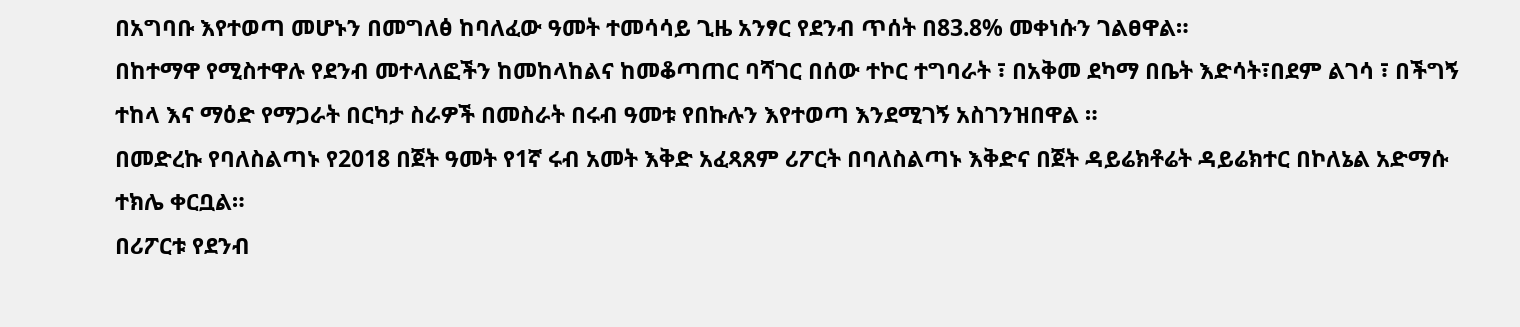በአግባቡ እየተወጣ መሆኑን በመግለፅ ከባለፈው ዓመት ተመሳሳይ ጊዜ አንፃር የደንብ ጥሰት በ83.8% መቀነሱን ገልፀዋል።
በከተማዋ የሚስተዋሉ የደንብ መተላለፎችን ከመከላከልና ከመቆጣጠር ባሻገር በሰው ተኮር ተግባራት ፣ በአቅመ ደካማ በቤት እድሳት፣በደም ልገሳ ፣ በችግኝ ተከላ እና ማዕድ የማጋራት በርካታ ስራዎች በመስራት በሩብ ዓመቱ የበኩሉን እየተወጣ እንደሚገኝ አስገንዝበዋል ።
በመድረኩ የባለስልጣኑ የ2018 በጀት ዓመት የ1ኛ ሩብ አመት እቅድ አፈጻጸም ሪፖርት በባለስልጣኑ እቅድና በጀት ዳይሬክቶሬት ዳይሬክተር በኮለኔል አድማሱ ተክሌ ቀርቧል።
በሪፖርቱ የደንብ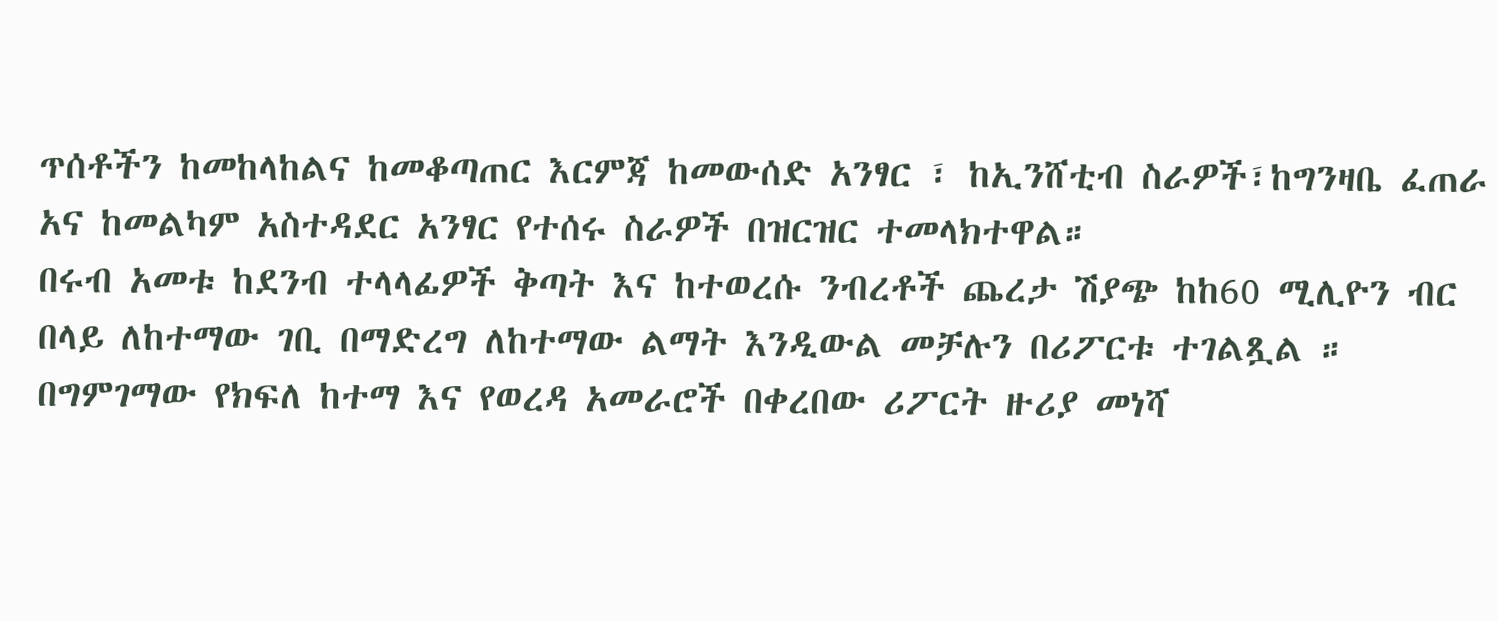ጥሰቶችን ከመከላከልና ከመቆጣጠር እርምጃ ከመውሰድ አንፃር ፣ ከኢንሸቲብ ስራዎች፣ከግንዛቤ ፈጠራ አና ከመልካም አስተዳደር አንፃር የተሰሩ ስራዎች በዝርዝር ተመላክተዋል።
በሩብ አመቱ ከደንብ ተላላፊዎች ቅጣት እና ከተወረሱ ንብረቶች ጨረታ ሽያጭ ከከ60 ሚሊዮን ብር በላይ ለከተማው ገቢ በማድረግ ለከተማው ልማት እንዲውል መቻሉን በሪፖርቱ ተገልጿል ።
በግምገማው የክፍለ ከተማ እና የወረዳ አመራሮች በቀረበው ሪፖርት ዙሪያ መነሻ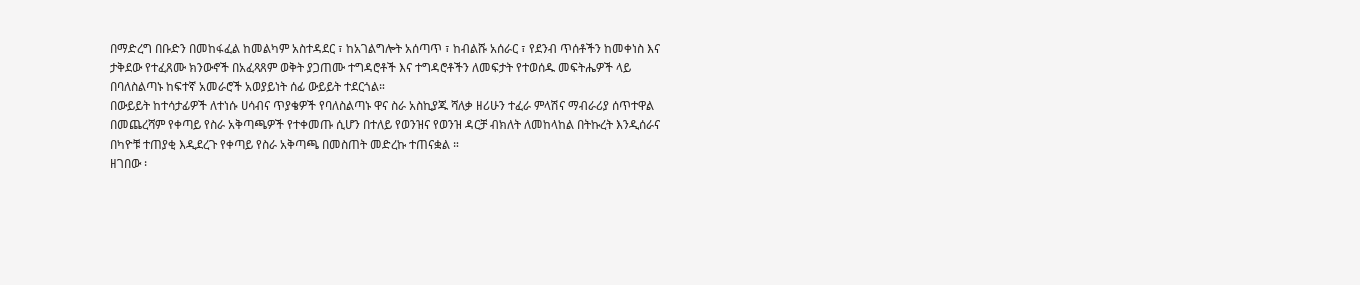በማድረግ በቡድን በመከፋፈል ከመልካም አስተዳደር ፣ ከአገልግሎት አሰጣጥ ፣ ከብልሹ አሰራር ፣ የደንብ ጥሰቶችን ከመቀነስ እና ታቅደው የተፈጸሙ ክንውኖች በአፈጻጸም ወቅት ያጋጠሙ ተግዳሮቶች እና ተግዳሮቶችን ለመፍታት የተወሰዱ መፍትሔዎች ላይ በባለስልጣኑ ከፍተኛ አመራሮች አወያይነት ሰፊ ውይይት ተደርጎል።
በውይይት ከተሳታፊዎች ለተነሱ ሀሳብና ጥያቄዎች የባለስልጣኑ ዋና ስራ አስኪያጁ ሻለቃ ዘሪሁን ተፈራ ምላሽና ማብራሪያ ሰጥተዋል
በመጨረሻም የቀጣይ የስራ አቅጣጫዎች የተቀመጡ ሲሆን በተለይ የወንዝና የወንዝ ዳርቻ ብክለት ለመከላከል በትኩረት እንዲሰራና በካዮቹ ተጠያቂ እዲደረጉ የቀጣይ የስራ አቅጣጫ በመስጠት መድረኩ ተጠናቋል ።
ዘገበው ፡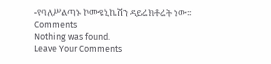-የባለሥልጣኑ ኮሙዩኒኬሽን ዳይሬክቶሬት ነው፡፡
Comments
Nothing was found.
Leave Your Comments